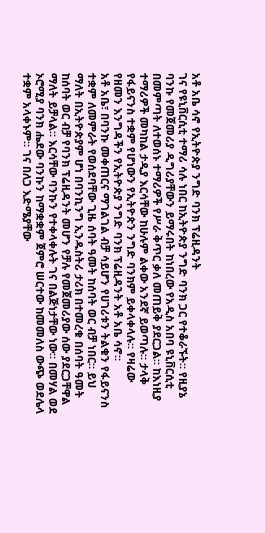አቶ አቤ ሳኖ የኢትዮጵያ ንግድ ባንክ ፕሬዚዳንት
ገና የዩኒቨርሲቲ ተማሪ ሳሉ ነበር ከኢትዮጵያ ንግድ ባንክ ጋር የተቆራኙት። የዚያኔ ባንኩ የመጀመሪያ ዲግሪያቸውን ይማሩበት ከነበረው የአዲስ አበባ ዩኒቨርሲቲ በመምጣት ለተወሰኑ ተማሪዎች የሥራ ቅጥር ቃለ መጠይቅ ያደርጋል። ከእነዚያ ተማሪዎች መካከል ታዲያ እርሳቸው ከሁሉም ልቀው አንደኛ ይወጣሉ። ታላቅ የፋይናንስ ተቋም የሆነውን የኢትዮጵን ንግድ ባንክም ይቀላቀላሉ። የዛሬው የዘመን እንግዳችን የኢትዮጵያ ንግድ ባንክ ፕሬዚዳንት አቶ አቤ ሳኖ።
አቶ አቤ፣ በባንኩ መቀጠርና ማገልገል ብቻ ሳይሆን የሀገሪቱን ትልቁን የፋይናንስ ተቋም ለመምራት የወሰደባቸው ጊዜ ሰባት ዓመት ከሰባት ወር ብቻ ነበር። ይህ ማለት በኢትዮጵያም ሆነ በባንኪንግ ኢንዱስትሪ ታሪክ በተመረቁ በሰባት ዓመት ከሰባት ወር ብቻ የባንክ ፕሬዚዳንት መሆን የቻሉ የመጀመሪያው ሰው ያደርጋቸዋል ማለት ይቻላል። እርሳቸው ባንኩን የተቀላቀሉት ገና በልጅነታቸው ነው። በመሃል ወደ ኦሮሚያ ባንክ ሔደው ባንኩን ከማቋቋም ጀምሮ ሠርተው ከመመለስ ውጭ ወደሌላ ተቋም አላቀኑም። ገና በለጋ እድሜያቸው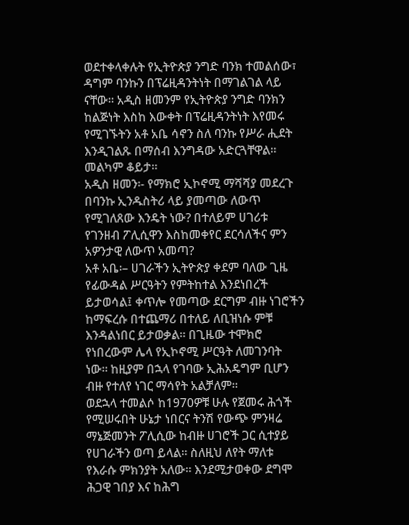ወደተቀላቀሉት የኢትዮጵያ ንግድ ባንክ ተመልሰው፣ ዳግም ባንኩን በፕሬዚዳንትነት በማገልገል ላይ ናቸው። አዲስ ዘመንም የኢትዮጵያ ንግድ ባንክን ከልጅነት እስከ እውቀት በፕሬዚዳንትነት እየመሩ የሚገኙትን አቶ አቤ ሳኖን ስለ ባንኩ የሥራ ሒደት እንዲገልጹ በማሰብ እንግዳው አድርጓቸዋል። መልካም ቆይታ።
አዲስ ዘመን፡- የማክሮ ኢኮኖሚ ማሻሻያ መደረጉ በባንኩ ኢንዱስትሪ ላይ ያመጣው ለውጥ የሚገለጸው እንዴት ነው? በተለይም ሀገሪቱ የገንዘብ ፖሊሲዋን እስከመቀየር ደርሳለችና ምን አዎንታዊ ለውጥ አመጣ?
አቶ አቤ፡– ሀገራችን ኢትዮጵያ ቀደም ባለው ጊዜ የፊውዳል ሥርዓትን የምትከተል እንደነበረች ይታወሳል፤ ቀጥሎ የመጣው ደርግም ብዙ ነገሮችን ከማፍረሱ በተጨማሪ በተለይ ለቢዝነሱ ምቹ እንዳልነበር ይታወቃል። በጊዜው ተሞክሮ የነበረውም ሌላ የኢኮኖሚ ሥርዓት ለመገንባት ነው። ከዚያም በኋላ የገባው ኢሕአዴግም ቢሆን ብዙ የተለየ ነገር ማሳየት አልቻለም።
ወደኋላ ተመልሶ ከ1970ዎቹ ሁሉ የጀመሩ ሕጎች የሚሠሩበት ሁኔታ ነበርና ትንሽ የውጭ ምንዛሬ ማኔጅመንት ፖሊሲው ከብዙ ሀገሮች ጋር ሲተያይ የሀገራችን ወጣ ይላል። ስለዚህ ለየት ማለቱ የእራሱ ምክንያት አለው። እንደሚታወቀው ደግሞ ሕጋዊ ገበያ እና ከሕግ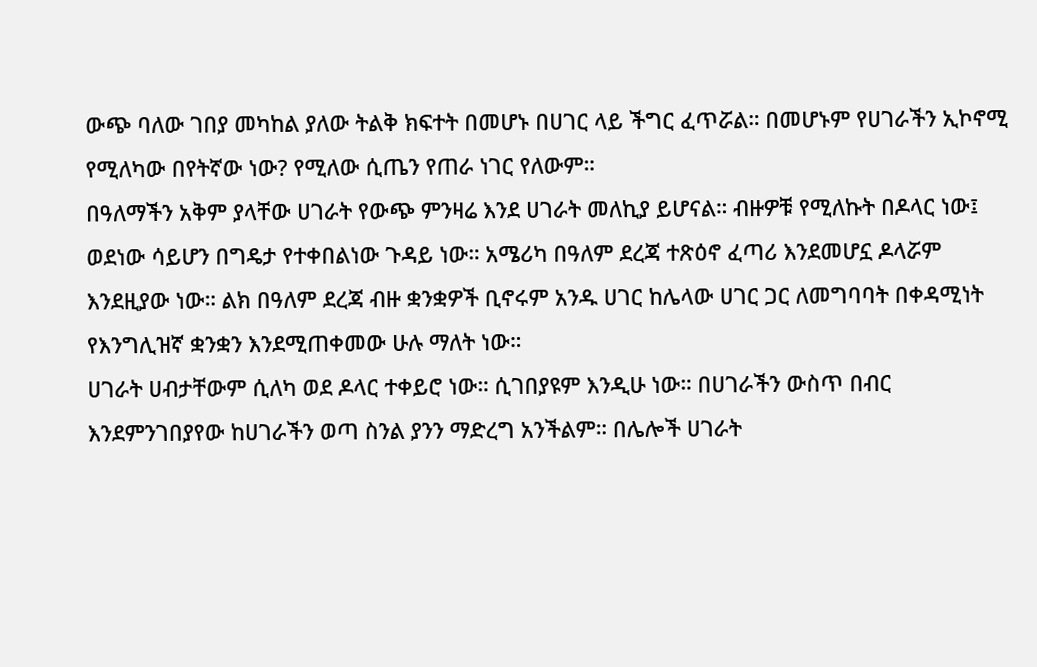ውጭ ባለው ገበያ መካከል ያለው ትልቅ ክፍተት በመሆኑ በሀገር ላይ ችግር ፈጥሯል። በመሆኑም የሀገራችን ኢኮኖሚ የሚለካው በየትኛው ነው? የሚለው ሲጤን የጠራ ነገር የለውም።
በዓለማችን አቅም ያላቸው ሀገራት የውጭ ምንዛሬ እንደ ሀገራት መለኪያ ይሆናል። ብዙዎቹ የሚለኩት በዶላር ነው፤ ወደነው ሳይሆን በግዴታ የተቀበልነው ጉዳይ ነው። አሜሪካ በዓለም ደረጃ ተጽዕኖ ፈጣሪ እንደመሆኗ ዶላሯም እንደዚያው ነው። ልክ በዓለም ደረጃ ብዙ ቋንቋዎች ቢኖሩም አንዱ ሀገር ከሌላው ሀገር ጋር ለመግባባት በቀዳሚነት የእንግሊዝኛ ቋንቋን እንደሚጠቀመው ሁሉ ማለት ነው።
ሀገራት ሀብታቸውም ሲለካ ወደ ዶላር ተቀይሮ ነው። ሲገበያዩም እንዲሁ ነው። በሀገራችን ውስጥ በብር እንደምንገበያየው ከሀገራችን ወጣ ስንል ያንን ማድረግ አንችልም። በሌሎች ሀገራት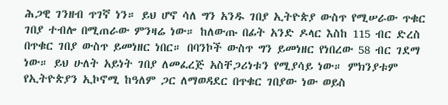ሕጋዊ ገንዘብ ጥገኛ ነን። ይህ ሆኖ ሳለ ግን አንዱ ገበያ ኢትዮጵያ ውስጥ የሚሠራው ጥቁር ገበያ ተብሎ በሚጠራው ምንዛሬ ነው። ከለውጡ በፊት አንድ ዶላር እስከ 115 ብር ድረስ በጥቁር ገበያ ውስጥ ይመነዘር ነበር። በባንኮች ውስጥ ግን ይመነዘር የነበረው 58 ብር ገደማ ነው። ይህ ሁለት አይነት ገበያ ለመፈረጅ አስቸጋሪነቱን የሚያሳይ ነው። ምክንያቱም የኢትዮጵያን ኢኮኖሚ ከዓለም ጋር ለማወዳደር በጥቁር ገበያው ነው ወይስ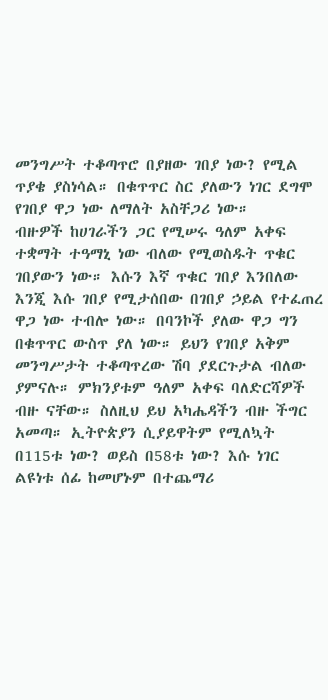መንግሥት ተቆጣጥሮ በያዘው ገበያ ነው? የሚል ጥያቄ ያስነሳል። በቁጥጥር ስር ያለውን ነገር ደግሞ የገበያ ዋጋ ነው ለማለት አስቸጋሪ ነው።
ብዙዎች ከሀገራችን ጋር የሚሠሩ ዓለም አቀፍ ተቋማት ተዓማኒ ነው ብለው የሚወስዱት ጥቁር ገበያውን ነው። እሱን እኛ ጥቁር ገበያ እንበለው እንጂ እሱ ገበያ የሚታሰበው በገበያ ኃይል የተፈጠረ ዋጋ ነው ተብሎ ነው። በባንኮች ያለው ዋጋ ግን በቁጥጥር ውስጥ ያለ ነው። ይህን የገበያ አቅም መንግሥታት ተቆጣጥረው ሽባ ያደርጉታል ብለው ያምናሉ። ምክንያቱም ዓለም አቀፍ ባለድርሻዎች ብዙ ናቸው። ስለዚህ ይህ አካሔዳችን ብዙ ችግር አመጣ። ኢትዮጵያን ሲያይዋትም የሚለኳት በ115ቱ ነው? ወይስ በ58ቱ ነው? እሱ ነገር ልዩነቱ ሰፊ ከመሆኑም በተጨማሪ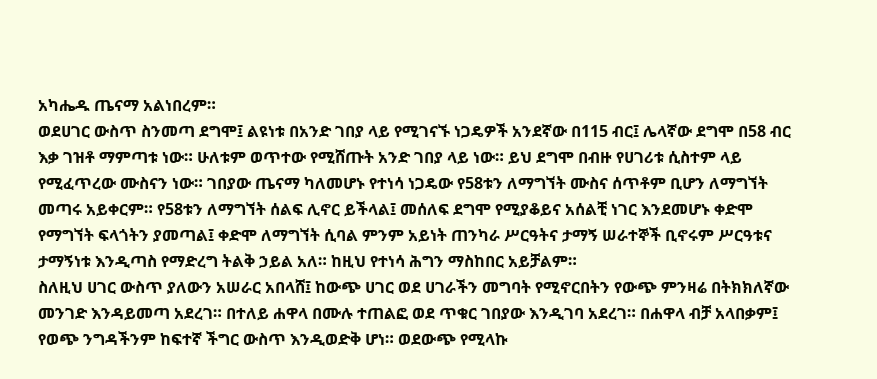አካሔዱ ጤናማ አልነበረም።
ወደሀገር ውስጥ ስንመጣ ደግሞ፤ ልዩነቱ በአንድ ገበያ ላይ የሚገናኙ ነጋዴዎች አንደኛው በ115 ብር፤ ሌላኛው ደግሞ በ58 ብር እቃ ገዝቶ ማምጣቱ ነው። ሁለቱም ወጥተው የሚሸጡት አንድ ገበያ ላይ ነው። ይህ ደግሞ በብዙ የሀገሪቱ ሲስተም ላይ የሚፈጥረው ሙስናን ነው። ገበያው ጤናማ ካለመሆኑ የተነሳ ነጋዴው የ58ቱን ለማግኘት ሙስና ሰጥቶም ቢሆን ለማግኘት መጣሩ አይቀርም። የ58ቱን ለማግኘት ሰልፍ ሊኖር ይችላል፤ መሰለፍ ደግሞ የሚያቆይና አሰልቺ ነገር እንደመሆኑ ቀድሞ የማግኘት ፍላጎትን ያመጣል፤ ቀድሞ ለማግኘት ሲባል ምንም አይነት ጠንካራ ሥርዓትና ታማኝ ሠራተኞች ቢኖሩም ሥርዓቱና ታማኝነቱ እንዲጣስ የማድረግ ትልቅ ኃይል አለ። ከዚህ የተነሳ ሕግን ማስከበር አይቻልም።
ስለዚህ ሀገር ውስጥ ያለውን አሠራር አበላሸ፤ ከውጭ ሀገር ወደ ሀገራችን መግባት የሚኖርበትን የውጭ ምንዛሬ በትክክለኛው መንገድ እንዳይመጣ አደረገ። በተለይ ሐዋላ በሙሉ ተጠልፎ ወደ ጥቁር ገበያው እንዲገባ አደረገ። በሐዋላ ብቻ አላበቃም፤ የወጭ ንግዳችንም ከፍተኛ ችግር ውስጥ እንዲወድቅ ሆነ። ወደውጭ የሚላኩ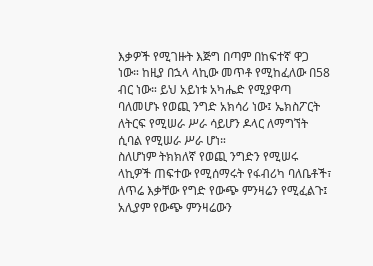እቃዎች የሚገዙት እጅግ በጣም በከፍተኛ ዋጋ ነው። ከዚያ በኋላ ላኪው መጥቶ የሚከፈለው በ58 ብር ነው። ይህ አይነቱ አካሔድ የሚያዋጣ ባለመሆኑ የወጪ ንግድ አክሳሪ ነው፤ ኤክስፖርት ለትርፍ የሚሠራ ሥራ ሳይሆን ዶላር ለማግኘት ሲባል የሚሠራ ሥራ ሆነ።
ስለሆነም ትክክለኛ የወጪ ንግድን የሚሠሩ ላኪዎች ጠፍተው የሚሰማሩት የፋብሪካ ባለቤቶች፣ ለጥሬ እቃቸው የግድ የውጭ ምንዛሬን የሚፈልጉ፤ አሊያም የውጭ ምንዛሬውን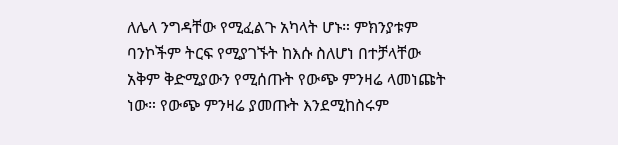ለሌላ ንግዳቸው የሚፈልጉ አካላት ሆኑ። ምክንያቱም ባንኮችም ትርፍ የሚያገኙት ከእሱ ስለሆነ በተቻላቸው አቅም ቅድሚያውን የሚሰጡት የውጭ ምንዛሬ ላመነጩት ነው። የውጭ ምንዛሬ ያመጡት እንደሚከስሩም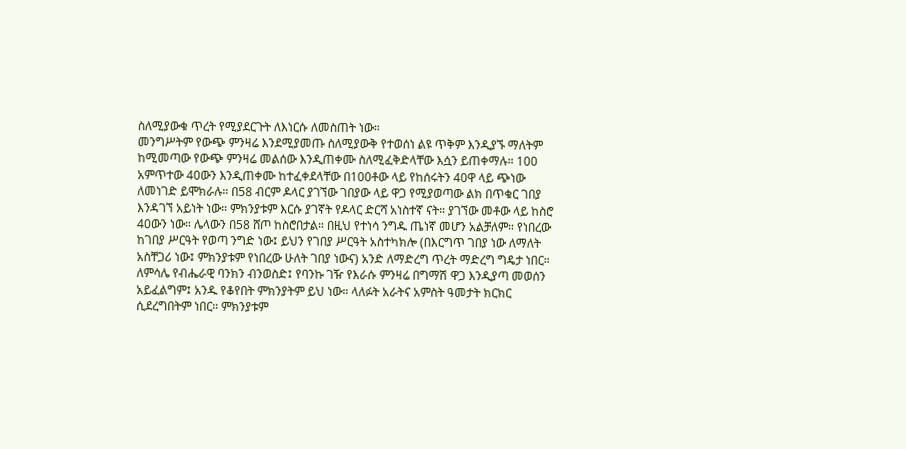ስለሚያውቁ ጥረት የሚያደርጉት ለእነርሱ ለመስጠት ነው።
መንግሥትም የውጭ ምንዛሬ እንደሚያመጡ ስለሚያውቅ የተወሰነ ልዩ ጥቅም እንዲያኙ ማለትም ከሚመጣው የውጭ ምንዛሬ መልሰው እንዲጠቀሙ ስለሚፈቅድላቸው እሷን ይጠቀማሉ። 100 አምጥተው 40ውን እንዲጠቀሙ ከተፈቀደላቸው በ100ቶው ላይ የከሰሩትን 40ዋ ላይ ጭነው ለመነገድ ይሞክራሉ። በ58 ብርም ዶላር ያገኘው ገበያው ላይ ዋጋ የሚያወጣው ልክ በጥቁር ገበያ እንዳገኘ አይነት ነው። ምክንያቱም እርሱ ያገኛት የዶላር ድርሻ አነስተኛ ናት። ያገኘው መቶው ላይ ከስሮ 40ውን ነው። ሌላውን በ58 ሸጦ ከስሮበታል። በዚህ የተነሳ ንግዱ ጤነኛ መሆን አልቻለም። የነበረው ከገበያ ሥርዓት የወጣ ንግድ ነው፤ ይህን የገበያ ሥርዓት አስተካክሎ (በእርግጥ ገበያ ነው ለማለት አስቸጋሪ ነው፤ ምክንያቱም የነበረው ሁለት ገበያ ነውና) አንድ ለማድረግ ጥረት ማድረግ ግዴታ ነበር።
ለምሳሌ የብሔራዊ ባንክን ብንወስድ፤ የባንኩ ገዥ የእራሱ ምንዛሬ በግማሽ ዋጋ እንዲያጣ መወሰን አይፈልግም፤ አንዱ የቆየበት ምክንያትም ይህ ነው። ላለፉት አራትና አምስት ዓመታት ክርክር ሲደረግበትም ነበር። ምክንያቱም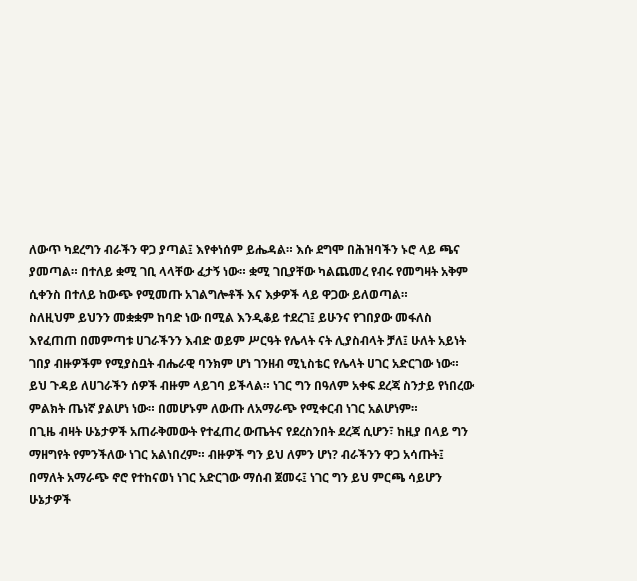ለውጥ ካደረግን ብራችን ዋጋ ያጣል፤ እየቀነሰም ይሔዳል። እሱ ደግሞ በሕዝባችን ኑሮ ላይ ጫና ያመጣል። በተለይ ቋሚ ገቢ ላላቸው ፈታኝ ነው። ቋሚ ገቢያቸው ካልጨመረ የብሩ የመግዛት አቅም ሲቀንስ በተለይ ከውጭ የሚመጡ አገልግሎቶች እና እቃዎች ላይ ዋጋው ይለወጣል።
ስለዚህም ይህንን መቋቋም ከባድ ነው በሚል እንዲቆይ ተደረገ፤ ይሁንና የገበያው መፋለስ እየፈጠጠ በመምጣቱ ሀገራችንን እብድ ወይም ሥርዓት የሌላት ናት ሊያስብላት ቻለ፤ ሁለት አይነት ገበያ ብዙዎችም የሚያስቧት ብሔራዊ ባንክም ሆነ ገንዘብ ሚኒስቴር የሌላት ሀገር አድርገው ነው። ይህ ጉዳይ ለሀገራችን ሰዎች ብዙም ላይገባ ይችላል። ነገር ግን በዓለም አቀፍ ደረጃ ስንታይ የነበረው ምልክት ጤነኛ ያልሆነ ነው። በመሆኑም ለውጡ ለአማራጭ የሚቀርብ ነገር አልሆነም።
በጊዜ ብዛት ሁኔታዎች አጠራቅመውት የተፈጠረ ውጤትና የደረስንበት ደረጃ ሲሆን፣ ከዚያ በላይ ግን ማዘግየት የምንችለው ነገር አልነበረም። ብዙዎች ግን ይህ ለምን ሆነ? ብራችንን ዋጋ አሳጡት፤ በማለት አማራጭ ኖሮ የተከናወነ ነገር አድርገው ማሰብ ጀመሩ፤ ነገር ግን ይህ ምርጫ ሳይሆን ሁኔታዎች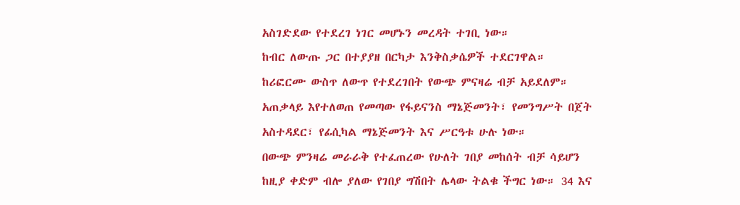አስገድደው የተደረገ ነገር መሆኑን መረዳት ተገቢ ነው።
ከብር ለውጡ ጋር በተያያዘ በርካታ እንቅስቃሴዎች ተደርገዋል። ከሪፎርሙ ውስጥ ለውጥ የተደረገበት የውጭ ምናዛሬ ብቻ አይደለም። አጠቃላይ እየተለወጠ የመጣው የፋይናንስ ማኔጅመንት፣ የመንግሥት በጀት አስተዳደር፣ የፊሲካል ማኔጅመንት እና ሥርዓቱ ሁሉ ነው።
በውጭ ምንዛሬ መራራቅ የተፈጠረው የሁለት ገበያ መከሰት ብቻ ሳይሆን ከዚያ ቀድም ብሎ ያለው የገበያ ግሽበት ሌላው ትልቁ ችግር ነው። 34 እና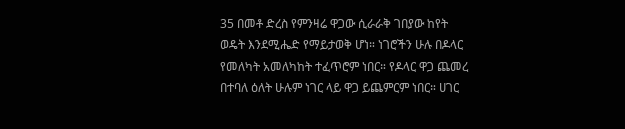35 በመቶ ድረስ የምንዛሬ ዋጋው ሲራራቅ ገበያው ከየት ወዴት እንደሚሔድ የማይታወቅ ሆነ። ነገሮችን ሁሉ በዶላር የመለካት አመለካከት ተፈጥሮም ነበር። የዶላር ዋጋ ጨመረ በተባለ ዕለት ሁሉም ነገር ላይ ዋጋ ይጨምርም ነበር። ሀገር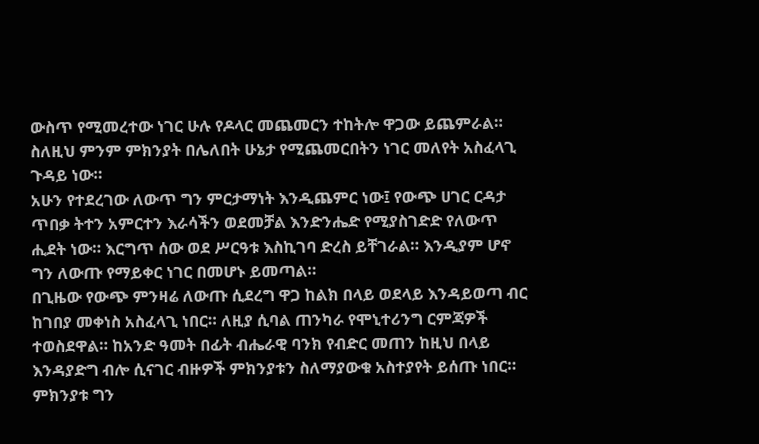ውስጥ የሚመረተው ነገር ሁሉ የዶላር መጨመርን ተከትሎ ዋጋው ይጨምራል። ስለዚህ ምንም ምክንያት በሌለበት ሁኔታ የሚጨመርበትን ነገር መለየት አስፈላጊ ጉዳይ ነው።
አሁን የተደረገው ለውጥ ግን ምርታማነት እንዲጨምር ነው፤ የውጭ ሀገር ርዳታ ጥበቃ ትተን አምርተን እራሳችን ወደመቻል እንድንሔድ የሚያስገድድ የለውጥ ሒደት ነው። እርግጥ ሰው ወደ ሥርዓቱ እስኪገባ ድረስ ይቸገራል። እንዲያም ሆኖ ግን ለውጡ የማይቀር ነገር በመሆኑ ይመጣል።
በጊዜው የውጭ ምንዛሬ ለውጡ ሲደረግ ዋጋ ከልክ በላይ ወደላይ እንዳይወጣ ብር ከገበያ መቀነስ አስፈላጊ ነበር። ለዚያ ሲባል ጠንካራ የሞኒተሪንግ ርምጃዎች ተወስደዋል። ከአንድ ዓመት በፊት ብሔራዊ ባንክ የብድር መጠን ከዚህ በላይ እንዳያድግ ብሎ ሲናገር ብዙዎች ምክንያቱን ስለማያውቁ አስተያየት ይሰጡ ነበር። ምክንያቱ ግን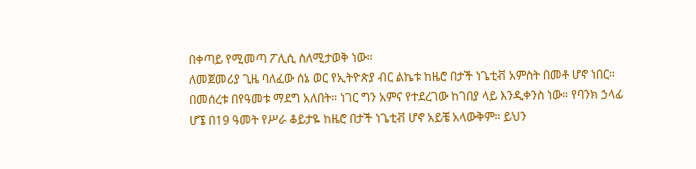በቀጣይ የሚመጣ ፖሊሲ ስለሚታወቅ ነው።
ለመጀመሪያ ጊዜ ባለፈው ሰኔ ወር የኢትዮጵያ ብር ልኬቱ ከዜሮ በታች ነጌቲቭ አምስት በመቶ ሆኖ ነበር። በመሰረቱ በየዓመቱ ማደግ አለበት። ነገር ግን አምና የተደረገው ከገበያ ላይ እንዲቀንስ ነው። የባንክ ኃላፊ ሆኜ በ19 ዓመት የሥራ ቆይታዬ ከዜሮ በታች ነጌቲቭ ሆኖ አይቼ አላውቅም። ይህን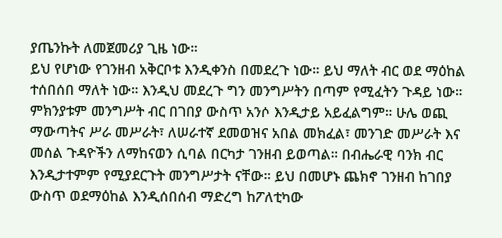ያጤንኩት ለመጀመሪያ ጊዜ ነው።
ይህ የሆነው የገንዘብ አቅርቦቱ እንዲቀንስ በመደረጉ ነው። ይህ ማለት ብር ወደ ማዕከል ተሰበሰበ ማለት ነው። እንዲህ መደረጉ ግን መንግሥትን በጣም የሚፈትን ጉዳይ ነው። ምክንያቱም መንግሥት ብር በገበያ ውስጥ አንሶ እንዲታይ አይፈልግም። ሁሌ ወጪ ማውጣትና ሥራ መሥራት፣ ለሠራተኛ ደመወዝና አበል መክፈል፣ መንገድ መሥራት እና መሰል ጉዳዮችን ለማከናወን ሲባል በርካታ ገንዘብ ይወጣል። በብሔራዊ ባንክ ብር እንዲታተምም የሚያደርጉት መንግሥታት ናቸው። ይህ በመሆኑ ጨክኖ ገንዘብ ከገበያ ውስጥ ወደማዕከል እንዲሰበሰብ ማድረግ ከፖለቲካው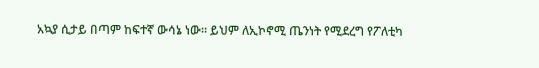አኳያ ሲታይ በጣም ከፍተኛ ውሳኔ ነው። ይህም ለኢኮኖሚ ጤንነት የሚደረግ የፖለቲካ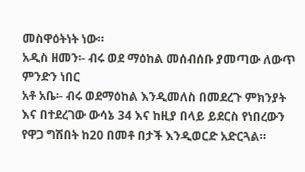መስዋዕትነት ነው።
አዲስ ዘመን፡- ብሩ ወደ ማዕከል መሰብሰቡ ያመጣው ለውጥ ምንድን ነበር
አቶ አቤ፡- ብሩ ወደማዕከል እንዲመለስ በመደረጉ ምክንያት እና በተደረገው ውሳኔ 34 እና ከዚያ በላይ ይደርስ የነበረውን የዋጋ ግሽበት ከ20 በመቶ በታች እንዲወርድ አድርጓል።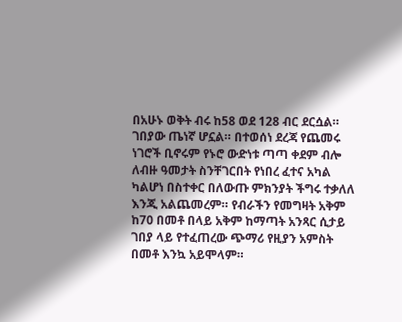በአሁኑ ወቅት ብሩ ከ58 ወደ 128 ብር ደርሷል።
ገበያው ጤነኛ ሆኗል። በተወሰነ ደረጃ የጨመሩ ነገሮች ቢኖሩም የኑሮ ውድነቱ ጣጣ ቀደም ብሎ ለብዙ ዓመታት ስንቸገርበት የነበረ ፈተና አካል ካልሆነ በስተቀር በለውጡ ምክንያት ችግሩ ተቃለለ እንጂ አልጨመረም። የብራችን የመግዛት አቅም ከ70 በመቶ በላይ አቅም ከማጣት አንጻር ሲታይ ገበያ ላይ የተፈጠረው ጭማሪ የዚያን አምስት በመቶ እንኳ አይሞላም።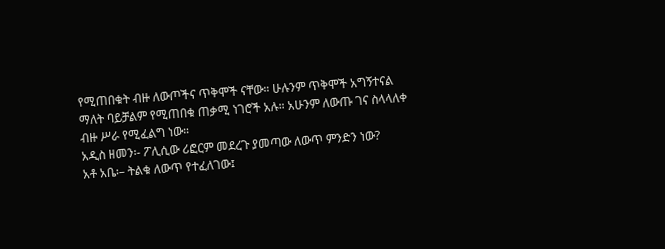የሚጠበቁት ብዙ ለውጦችና ጥቅሞች ናቸው። ሁሉንም ጥቅሞች አግኝተናል ማለት ባይቻልም የሚጠበቁ ጠቃሚ ነገሮች አሉ። አሁንም ለውጡ ገና ስላላለቀ ብዙ ሥራ የሚፈልግ ነው።
አዲስ ዘመን፡- ፖሊሲው ሪፎርም መደረጉ ያመጣው ለውጥ ምንድን ነው?
አቶ አቤ፡– ትልቁ ለውጥ የተፈለገው፤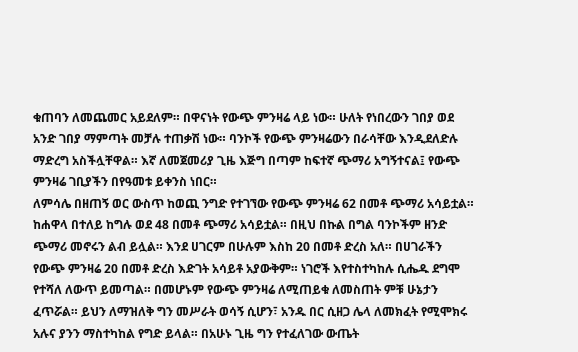ቁጠባን ለመጨመር አይደለም። በዋናነት የውጭ ምንዛሬ ላይ ነው። ሁለት የነበረውን ገበያ ወደ አንድ ገበያ ማምጣት መቻሉ ተጠቃሽ ነው። ባንኮች የውጭ ምንዛሬውን በራሳቸው እንዲደለድሉ ማድረግ አስችሏቸዋል። እኛ ለመጀመሪያ ጊዜ እጅግ በጣም ከፍተኛ ጭማሪ አግኝተናል፤ የውጭ ምንዛሬ ገቢያችን በየዓመቱ ይቀንስ ነበር።
ለምሳሌ በዘጠኝ ወር ውስጥ ከወጪ ንግድ የተገኘው የውጭ ምንዛሬ 62 በመቶ ጭማሪ አሳይቷል። ከሐዋላ በተለይ ከግሉ ወደ 48 በመቶ ጭማሪ አሳይቷል። በዚህ በኩል በግል ባንኮችም ዘንድ ጭማሪ መኖሩን ልብ ይሏል። እንደ ሀገርም በሁሉም እስከ 20 በመቶ ድረስ አለ። በሀገራችን የውጭ ምንዛሬ 20 በመቶ ድረስ እድገት አሳይቶ አያውቅም። ነገሮች እየተስተካከሉ ሲሔዱ ደግሞ የተሻለ ለውጥ ይመጣል። በመሆኑም የውጭ ምንዛሬ ለሚጠይቁ ለመስጠት ምቹ ሁኔታን ፈጥሯል። ይህን ለማዝለቅ ግን መሥራት ወሳኝ ሲሆን፣ አንዱ በር ሲዘጋ ሌላ ለመክፈት የሚሞክሩ አሉና ያንን ማስተካከል የግድ ይላል። በአሁኑ ጊዜ ግን የተፈለገው ውጤት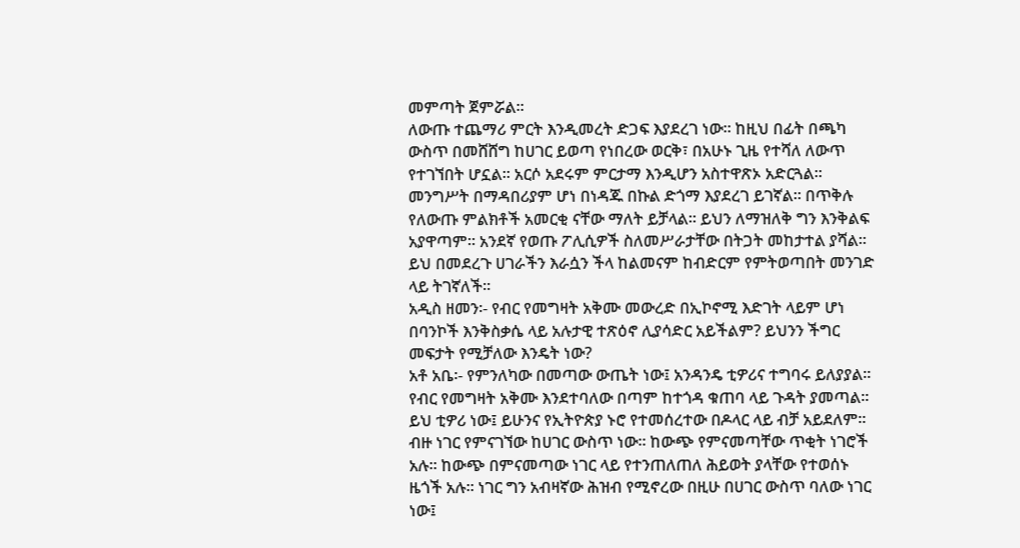መምጣት ጀምሯል።
ለውጡ ተጨማሪ ምርት እንዲመረት ድጋፍ እያደረገ ነው። ከዚህ በፊት በጫካ ውስጥ በመሸሸግ ከሀገር ይወጣ የነበረው ወርቅ፣ በአሁኑ ጊዜ የተሻለ ለውጥ የተገኘበት ሆኗል። አርሶ አደሩም ምርታማ እንዲሆን አስተዋጽኦ አድርጓል። መንግሥት በማዳበሪያም ሆነ በነዳጁ በኩል ድጎማ እያደረገ ይገኛል። በጥቅሉ የለውጡ ምልክቶች አመርቂ ናቸው ማለት ይቻላል። ይህን ለማዝለቅ ግን እንቅልፍ አያዋጣም። አንደኛ የወጡ ፖሊሲዎች ስለመሥራታቸው በትጋት መከታተል ያሻል። ይህ በመደረጉ ሀገራችን እራሷን ችላ ከልመናም ከብድርም የምትወጣበት መንገድ ላይ ትገኛለች።
አዲስ ዘመን፡- የብር የመግዛት አቅሙ መውረድ በኢኮኖሚ እድገት ላይም ሆነ በባንኮች እንቅስቃሴ ላይ አሉታዊ ተጽዕኖ ሊያሳድር አይችልም? ይህንን ችግር መፍታት የሚቻለው እንዴት ነው?
አቶ አቤ፡- የምንለካው በመጣው ውጤት ነው፤ አንዳንዴ ቲዎሪና ተግባሩ ይለያያል። የብር የመግዛት አቅሙ እንደተባለው በጣም ከተጎዳ ቁጠባ ላይ ጉዳት ያመጣል። ይህ ቲዎሪ ነው፤ ይሁንና የኢትዮጵያ ኑሮ የተመሰረተው በዶላር ላይ ብቻ አይደለም። ብዙ ነገር የምናገኘው ከሀገር ውስጥ ነው። ከውጭ የምናመጣቸው ጥቂት ነገሮች አሉ። ከውጭ በምናመጣው ነገር ላይ የተንጠለጠለ ሕይወት ያላቸው የተወሰኑ ዜጎች አሉ። ነገር ግን አብዛኛው ሕዝብ የሚኖረው በዚሁ በሀገር ውስጥ ባለው ነገር ነው፤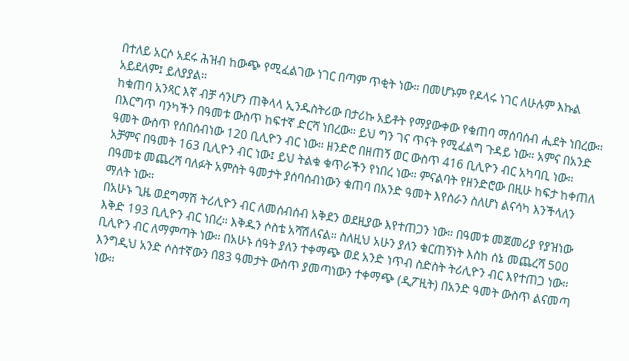በተለይ አርሶ አደሩ ሕዝብ ከውጭ የሚፈልገው ነገር በጣም ጥቂት ነው። በመሆኑም የዶላሩ ነገር ለሁሉም እኩል አይደለም፤ ይለያያል።
ከቁጠባ አንጻር እኛ ብቻ ሳንሆን ጠቅላላ ኢንዱስትሪው በታሪኩ አይቶት የማያውቀው የቁጠባ ማሰባሰብ ሒደት ነበረው። በእርግጥ ባንካችን በዓመቱ ውስጥ ከፍተኛ ድርሻ ነበረው። ይህ ግን ገና ጥናት የሚፈልግ ጉዳይ ነው። አምና በአንድ ዓመት ውስጥ የሰበሰብነው 120 ቢሊዮን ብር ነው። ዘንድሮ በዘጠኝ ወር ውስጥ 416 ቢሊዮን ብር አካባቢ ነው። አቻምና በዓመት 163 ቢሊዮን ብር ነው፤ ይህ ትልቁ ቁጥራችን የነበረ ነው። ምናልባት የዘንድሮው በዚሁ ከፍታ ከቀጠለ በዓመቱ መጨረሻ ባለፉት አምስት ዓመታት ያሰባሰብነውን ቁጠባ በአንድ ዓመት እየሰራን ስለሆነ ልናሳካ እንችላለን ማለት ነው።
በአሁኑ ጊዜ ወደግማሽ ትሪሊዮን ብር ለመሰብሰብ አቅደን ወደዚያው እየተጠጋን ነው። በዓመቱ መጀመሪያ የያዝነው እቅድ 193 ቢሊዮን ብር ነበረ። እቅዱን ሶስቴ አሻሽለናል። ስለዚህ አሁን ያለን ቁርጠኝነት እስከ ሰኔ መጨረሻ 500 ቢሊዮን ብር ለማምጣት ነው። በአሁኑ ሰዓት ያለን ተቀማጭ ወደ አንድ ነጥብ ስድስት ትሪሊዮን ብር እየተጠጋ ነው። እንግዲህ አንድ ሶስተኛውን በ83 ዓመታት ውስጥ ያመጣነውን ተቀማጭ (ዲፖዚት) በአንድ ዓመት ውስጥ ልናመጣ ነው።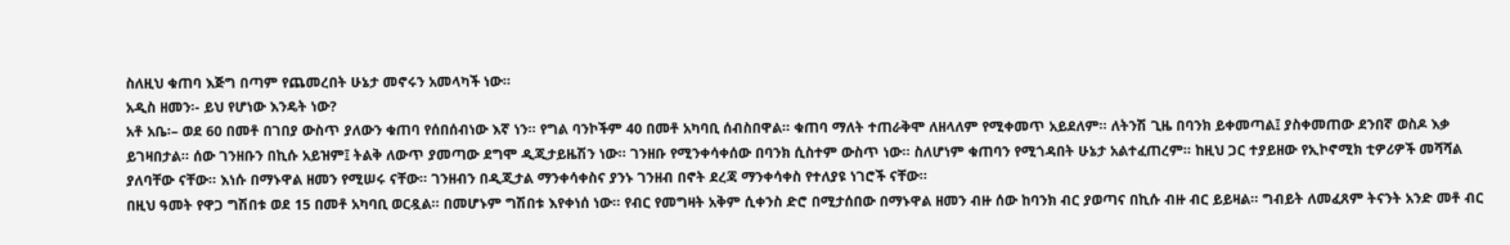ስለዚህ ቁጠባ እጅግ በጣም የጨመረበት ሁኔታ መኖሩን አመላካች ነው።
አዲስ ዘመን፡- ይህ የሆነው እንዴት ነው?
አቶ አቤ፡– ወደ 60 በመቶ በገበያ ውስጥ ያለውን ቁጠባ የሰበሰብነው እኛ ነን። የግል ባንኮችም 40 በመቶ አካባቢ ሰብስበዋል። ቁጠባ ማለት ተጠራቅሞ ለዘላለም የሚቀመጥ አይደለም። ለትንሽ ጊዜ በባንክ ይቀመጣል፤ ያስቀመጠው ደንበኛ ወስዶ እቃ ይገዛበታል። ሰው ገንዘቡን በኪሱ አይዝም፤ ትልቅ ለውጥ ያመጣው ደግሞ ዲጂታይዜሽን ነው። ገንዘቡ የሚንቀሳቀሰው በባንክ ሲስተም ውስጥ ነው። ስለሆነም ቁጠባን የሚጎዳበት ሁኔታ አልተፈጠረም። ከዚህ ጋር ተያይዘው የኢኮኖሚክ ቲዎሪዎች መሻሻል ያለባቸው ናቸው። እነሱ በማኑዋል ዘመን የሚሠሩ ናቸው። ገንዘብን በዲጂታል ማንቀሳቀስና ያንኑ ገንዘብ በኖት ደረጃ ማንቀሳቀስ የተለያዩ ነገሮች ናቸው።
በዚህ ዓመት የዋጋ ግሽበቱ ወደ 15 በመቶ አካባቢ ወርዷል። በመሆኑም ግሽበቱ እየቀነሰ ነው። የብር የመግዛት አቅም ሲቀንስ ድሮ በሚታሰበው በማኑዋል ዘመን ብዙ ሰው ከባንክ ብር ያወጣና በኪሱ ብዙ ብር ይይዛል። ግብይት ለመፈጸም ትናንት አንድ መቶ ብር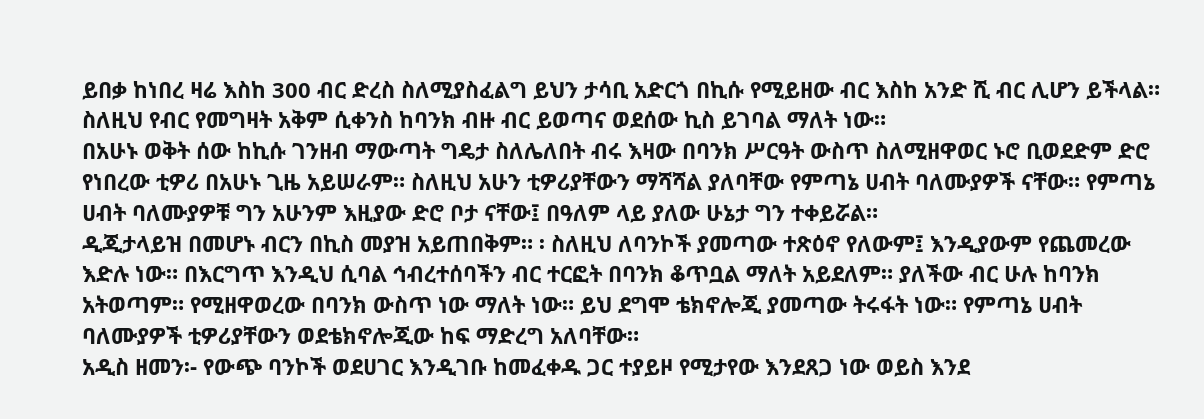ይበቃ ከነበረ ዛሬ እስከ 300 ብር ድረስ ስለሚያስፈልግ ይህን ታሳቢ አድርጎ በኪሱ የሚይዘው ብር እስከ አንድ ሺ ብር ሊሆን ይችላል። ስለዚህ የብር የመግዛት አቅም ሲቀንስ ከባንክ ብዙ ብር ይወጣና ወደሰው ኪስ ይገባል ማለት ነው።
በአሁኑ ወቅት ሰው ከኪሱ ገንዘብ ማውጣት ግዴታ ስለሌለበት ብሩ እዛው በባንክ ሥርዓት ውስጥ ስለሚዘዋወር ኑሮ ቢወደድም ድሮ የነበረው ቲዎሪ በአሁኑ ጊዜ አይሠራም። ስለዚህ አሁን ቲዎሪያቸውን ማሻሻል ያለባቸው የምጣኔ ሀብት ባለሙያዎች ናቸው። የምጣኔ ሀብት ባለሙያዎቹ ግን አሁንም እዚያው ድሮ ቦታ ናቸው፤ በዓለም ላይ ያለው ሁኔታ ግን ተቀይሯል።
ዲጂታላይዝ በመሆኑ ብርን በኪስ መያዝ አይጠበቅም። ፡ ስለዚህ ለባንኮች ያመጣው ተጽዕኖ የለውም፤ እንዲያውም የጨመረው እድሉ ነው። በእርግጥ እንዲህ ሲባል ኅብረተሰባችን ብር ተርፎት በባንክ ቆጥቧል ማለት አይደለም። ያለችው ብር ሁሉ ከባንክ አትወጣም። የሚዘዋወረው በባንክ ውስጥ ነው ማለት ነው። ይህ ደግሞ ቴክኖሎጂ ያመጣው ትሩፋት ነው። የምጣኔ ሀብት ባለሙያዎች ቲዎሪያቸውን ወደቴክኖሎጂው ከፍ ማድረግ አለባቸው።
አዲስ ዘመን፡- የውጭ ባንኮች ወደሀገር እንዲገቡ ከመፈቀዱ ጋር ተያይዞ የሚታየው እንደጸጋ ነው ወይስ እንደ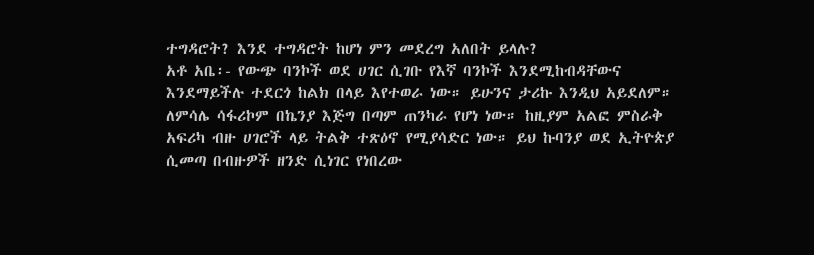ተግዳሮት? እንደ ተግዳሮት ከሆነ ምን መደረግ አለበት ይላሉ?
አቶ አቤ፡- የውጭ ባንኮች ወደ ሀገር ሲገቡ የእኛ ባንኮች እንደሚከብዳቸውና እንደማይችሉ ተደርጎ ከልክ በላይ እየተወራ ነው። ይሁንና ታሪኩ እንዲህ አይደለም። ለምሳሌ ሳፋሪኮም በኬንያ እጅግ በጣም ጠንካራ የሆነ ነው። ከዚያም አልፎ ምስራቅ አፍሪካ ብዙ ሀገሮች ላይ ትልቅ ተጽዕኖ የሚያሳድር ነው። ይህ ኩባንያ ወደ ኢትዮጵያ ሲመጣ በብዙዎች ዘንድ ሲነገር የነበረው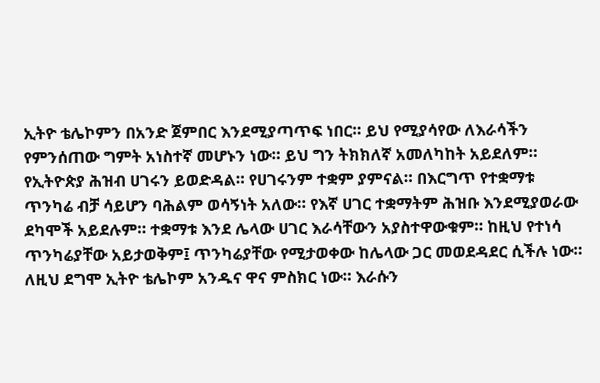ኢትዮ ቴሌኮምን በአንድ ጀምበር እንደሚያጣጥፍ ነበር። ይህ የሚያሳየው ለእራሳችን የምንሰጠው ግምት አነስተኛ መሆኑን ነው። ይህ ግን ትክክለኛ አመለካከት አይደለም።
የኢትዮጵያ ሕዝብ ሀገሩን ይወድዳል። የሀገሩንም ተቋም ያምናል። በእርግጥ የተቋማቱ ጥንካሬ ብቻ ሳይሆን ባሕልም ወሳኝነት አለው። የእኛ ሀገር ተቋማትም ሕዝቡ እንደሚያወራው ደካሞች አይደሉም። ተቋማቱ እንደ ሌላው ሀገር እራሳቸውን አያስተዋውቁም። ከዚህ የተነሳ ጥንካሬያቸው አይታወቅም፤ ጥንካሬያቸው የሚታወቀው ከሌላው ጋር መወደዳደር ሲችሉ ነው። ለዚህ ደግሞ ኢትዮ ቴሌኮም አንዱና ዋና ምስክር ነው። እራሱን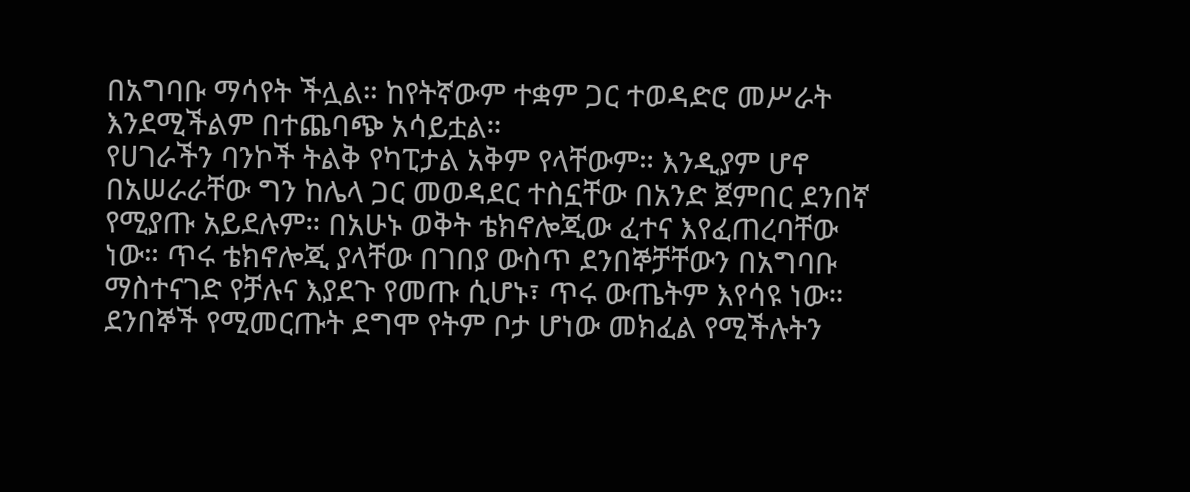በአግባቡ ማሳየት ችሏል። ከየትኛውም ተቋም ጋር ተወዳድሮ መሥራት እንደሚችልም በተጨባጭ አሳይቷል።
የሀገራችን ባንኮች ትልቅ የካፒታል አቅም የላቸውም። እንዲያም ሆኖ በአሠራራቸው ግን ከሌላ ጋር መወዳደር ተስኗቸው በአንድ ጀምበር ደንበኛ የሚያጡ አይደሉም። በአሁኑ ወቅት ቴክኖሎጂው ፈተና እየፈጠረባቸው ነው። ጥሩ ቴክኖሎጂ ያላቸው በገበያ ውስጥ ደንበኞቻቸውን በአግባቡ ማስተናገድ የቻሉና እያደጉ የመጡ ሲሆኑ፣ ጥሩ ውጤትም እየሳዩ ነው። ደንበኞች የሚመርጡት ደግሞ የትም ቦታ ሆነው መክፈል የሚችሉትን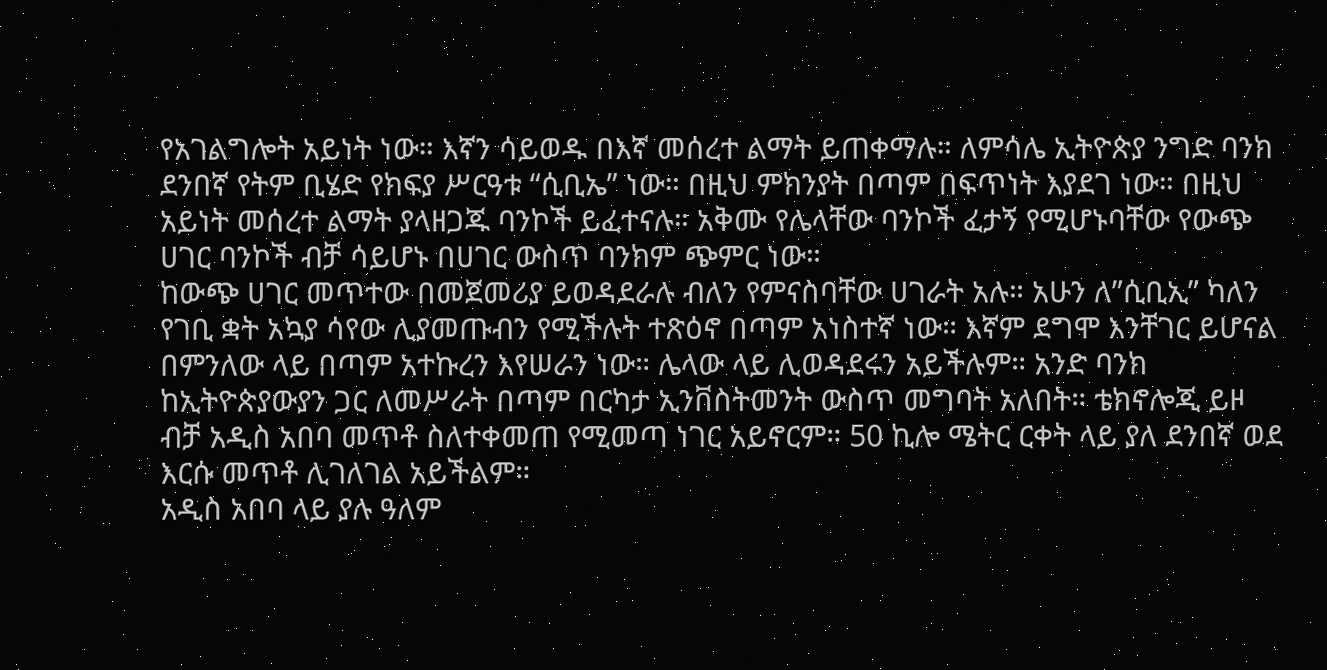የአገልግሎት አይነት ነው። እኛን ሳይወዱ በእኛ መሰረተ ልማት ይጠቀማሉ። ለምሳሌ ኢትዮጵያ ንግድ ባንክ ደንበኛ የትም ቢሄድ የክፍያ ሥርዓቱ “ሲቢኤ” ነው። በዚህ ምክንያት በጣም በፍጥነት እያደገ ነው። በዚህ አይነት መሰረተ ልማት ያላዘጋጁ ባንኮች ይፈተናሉ። አቅሙ የሌላቸው ባንኮች ፈታኝ የሚሆኑባቸው የውጭ ሀገር ባንኮች ብቻ ሳይሆኑ በሀገር ውስጥ ባንክም ጭምር ነው።
ከውጭ ሀገር መጥተው በመጀመሪያ ይወዳደራሉ ብለን የምናስባቸው ሀገራት አሉ። አሁን ለ”ሲቢኢ” ካለን የገቢ ቋት አኳያ ሳየው ሊያመጡብን የሚችሉት ተጽዕኖ በጣም አነስተኛ ነው። እኛም ደግሞ እንቸገር ይሆናል በምንለው ላይ በጣም አተኩረን እየሠራን ነው። ሌላው ላይ ሊወዳደሩን አይችሉም። አንድ ባንክ ከኢትዮጵያውያን ጋር ለመሥራት በጣም በርካታ ኢንቨስትመንት ውስጥ መግባት አለበት። ቴክኖሎጂ ይዞ ብቻ አዲስ አበባ መጥቶ ስለተቀመጠ የሚመጣ ነገር አይኖርም። 50 ኪሎ ሜትር ርቀት ላይ ያለ ደንበኛ ወደ እርሱ መጥቶ ሊገለገል አይችልም።
አዲስ አበባ ላይ ያሉ ዓለም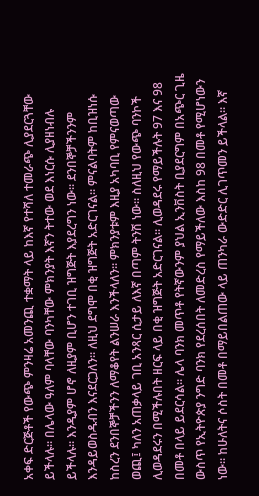አቀፍ ድርጅቶች የውጭ ምንዛሬ አመንጪ ተቋማት ላይ ከእኛ የተሻለ ተመራጭ ሊያደርጓቸው ይችላሉ። በሌላው ዓለም ባላቸው ባንካቸው ምክንያት እኛን ትተው ወደ እነርሱ ሊያዘነብሉ ይችላሉ። እንዲያም ሆኖ ለዚያም ቢሆን ተገቢ ዝግጅት እያደረግን ነው። ደንበኞቻችንንም እንዳይወስዱብን እናደርጋለን። ለዚህ ደግሞ በቂ ዝግጅት አድርገናል። ምናልባትም ከቢዝነሱ ከስረን ደንበኞቻችንን ለማቆየት ልንሠራ እንችላለን። ምክንያቱም እዚያ አካባቢ የምናወጣው ወጪ፤ ካለን አጠቃላይ ገቢ አንጻር ሲታይ ለእኛ በጣም ትንሽ ነው። ስለዚህ የውጭ ባንኮች ሊወዳደሩን በሚችሉበት ዘርፍ ላይ በቂ ዝግጅት አድርገናል። ሊወዳደሩ የማይችሉት 97 እና 98 በመቶ በላይ ይደርሳል። ሌላ ባንክ መጥቶ የትኛውንም ያህል ኢንቨስት ቢያደርግም በአጭር ጊዜ ውስጥ የኢትዮጵያ ንግድ ባንክ የደረሰበት ለመድረስ የማይችለው እስከ 98 በመቶ የሚሆነውን ነው። ከሁለትና ሶስት በመቶ በማይበልጠው ላይ ጠንካራ ውድድር ሊገጥመን ይችላል። እኛ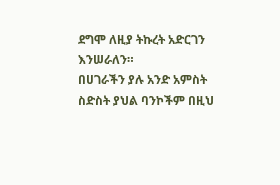ደግሞ ለዚያ ትኩረት አድርገን እንሠራለን።
በሀገራችን ያሉ አንድ አምስት ስድስት ያህል ባንኮችም በዚህ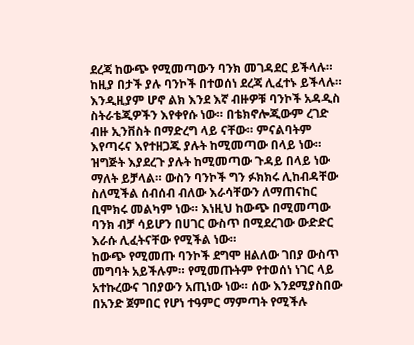ደረጃ ከውጭ የሚመጣውን ባንክ መገዳደር ይችላሉ። ከዚያ በታች ያሉ ባንኮች በተወሰነ ደረጃ ሊፈተኑ ይችላሉ። እንዲዚያም ሆኖ ልክ እንደ እኛ ብዙዎቹ ባንኮች አዳዲስ ስትራቴጂዎችን እየቀየሱ ነው። በቴክኖሎጂውም ረገድ ብዙ ኢንቨስት በማድረግ ላይ ናቸው። ምናልባትም እየጣሩና እየተዘጋጁ ያሉት ከሚመጣው በላይ ነው። ዝግጅት እያደረጉ ያሉት ከሚመጣው ጉዳይ በላይ ነው ማለት ይቻላል። ውስን ባንኮች ግን ፉክክሩ ሊከብዳቸው ስለሚችል ሰብሰብ ብለው እራሳቸውን ለማጠናከር ቢሞክሩ መልካም ነው። እነዚህ ከውጭ በሚመጣው ባንክ ብቻ ሳይሆን በሀገር ውስጥ በሚደረገው ውድድር እራሱ ሊፈትናቸው የሚችል ነው።
ከውጭ የሚመጡ ባንኮች ደግሞ ዘልለው ገበያ ውስጥ መግባት አይችሉም። የሚመጡትም የተወሰነ ነገር ላይ አተኩረውና ገበያውን አጢነው ነው። ሰው እንደሚያስበው በአንድ ጀምበር የሆነ ተዓምር ማምጣት የሚችሉ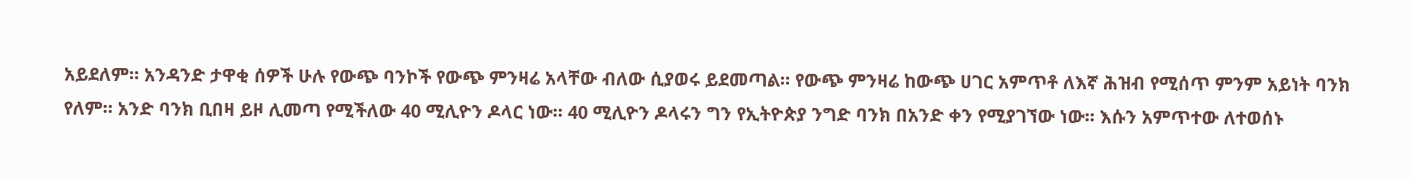አይደለም። አንዳንድ ታዋቂ ሰዎች ሁሉ የውጭ ባንኮች የውጭ ምንዛሬ አላቸው ብለው ሲያወሩ ይደመጣል። የውጭ ምንዛሬ ከውጭ ሀገር አምጥቶ ለእኛ ሕዝብ የሚሰጥ ምንም አይነት ባንክ የለም። አንድ ባንክ ቢበዛ ይዞ ሊመጣ የሚችለው 40 ሚሊዮን ዶላር ነው። 40 ሚሊዮን ዶላሩን ግን የኢትዮጵያ ንግድ ባንክ በአንድ ቀን የሚያገኘው ነው። እሱን አምጥተው ለተወሰኑ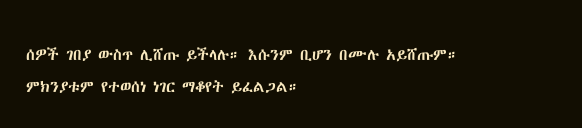ሰዎች ገበያ ውስጥ ሊሸጡ ይችላሉ። እሱንም ቢሆን በሙሉ አይሸጡም። ምክንያቱም የተወሰነ ነገር ማቆየት ይፈልጋል።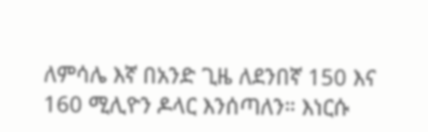ለምሳሌ እኛ በአንድ ጊዜ ለደንበኛ 150 እና 160 ሚሊዮን ዶላር እንሰጣለን። እነርሱ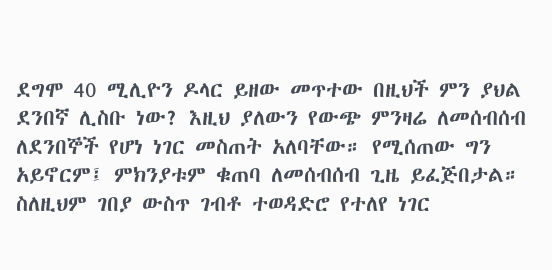ደግሞ 40 ሚሊዮን ዶላር ይዘው መጥተው በዚህች ምን ያህል ደንበኛ ሊስቡ ነው? እዚህ ያለውን የውጭ ምንዛሬ ለመሰብሰብ ለደንበኞች የሆነ ነገር መስጠት አለባቸው። የሚሰጠው ግን አይኖርም፤ ምክንያቱም ቁጠባ ለመሰብሰብ ጊዜ ይፈጅበታል። ስለዚህም ገበያ ውስጥ ገብቶ ተወዳድሮ የተለየ ነገር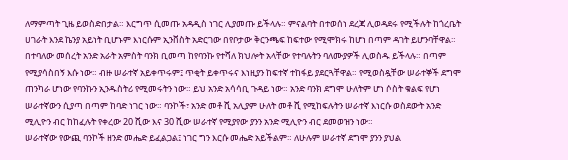ለማምጣት ጊዜ ይወስድበታል። እርግጥ ሲመጡ አዳዲስ ነገር ሊያመጡ ይችላሉ። ምናልባት በተወሰነ ደረጃ ሊወዳደሩ የሚችሉት ከጎረቤት ሀገራት እንደ ኬንያ አይነት ቢሆኑም እነርሱም ኢንቨስት አድርገው በየቦታው ቅርንጫፍ ከፍተው የሚሞክሩ ከሆነ በጣም ዳገት ይሆንባቸዋል።
በተባለው መሰረት አንድ አራት አምስት ባንክ ቢመጣ ከየባንኩ የተሻለ ክህሎት አላቸው የተባሉትን ባለሙያዎች ሊወስዱ ይችላሉ። በጣም የሚያሳስበኝ እሱ ነው። ብዙ ሠራተኛ አይቀጥሩም፤ ጥቂት ይቀጥሩና እነዚያን ከፍተኛ ተከፋይ ያደርጓቸዋል። የሚወስዷቸው ሠራተኞች ደግሞ ጠንካራ ሆነው የባንኩን ኢንዱስትሪ የሚመሩትን ነው። ይህ አንድ አሳሳቢ ጉዳይ ነው። አንድ ባንክ ደግሞ ሁለትም ሆነ ሶስት ቁልፍ የሆነ ሠራተኛውን ሲያጣ በጣም ከባድ ነገር ነው። ባንኮች፣ አንድ መቶ ሺ አሊያም ሁለት መቶ ሺ የሚከፍሉትን ሠራተኛ እነርሱ ወስደውት አንድ ሚሊዮን ብር ከከፈሉት የቀረው 20 ሺው እና 30 ሺው ሠራተኛ የሚያየው ያንን አንድ ሚሊዮን ብር ደመወዝን ነው።
ሠራተኛው የውጪ ባንኮች ዘንድ መሔድ ይፈልጋል፤ ነገር ግን እርሱ መሔድ አይችልም። ለሁሉም ሠራተኛ ደግሞ ያንን ያህል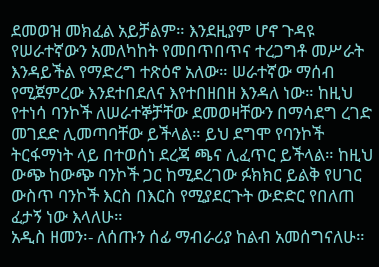ደመወዝ መክፈል አይቻልም። እንደዚያም ሆኖ ጉዳዩ የሠራተኛውን አመለካከት የመበጥበጥና ተረጋግቶ መሥራት እንዳይችል የማድረግ ተጽዕኖ አለው። ሠራተኛው ማሰብ የሚጀምረው እንደተበደለና እየተበዘበዘ እንዳለ ነው። ከዚህ የተነሳ ባንኮች ለሠራተኞቻቸው ደመወዛቸውን በማሳደግ ረገድ መገደድ ሊመጣባቸው ይችላል። ይህ ደግሞ የባንኮች ትርፋማነት ላይ በተወሰነ ደረጃ ጫና ሊፈጥር ይችላል። ከዚህ ውጭ ከውጭ ባንኮች ጋር ከሚደረገው ፉክክር ይልቅ የሀገር ውስጥ ባንኮች እርስ በእርስ የሚያደርጉት ውድድር የበለጠ ፈታኝ ነው እላለሁ።
አዲስ ዘመን፡- ለሰጡን ሰፊ ማብራሪያ ከልብ አመሰግናለሁ።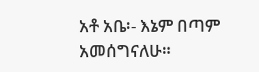አቶ አቤ፡- እኔም በጣም አመሰግናለሁ።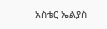አስቴር ኤልያስ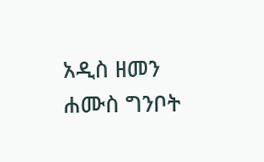አዲስ ዘመን ሐሙስ ግንቦት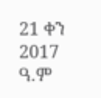21 ቀን 2017 ዓ.ም